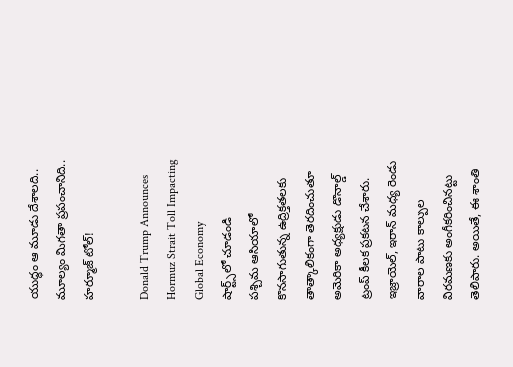యుద్ధం ఆ మూడు దేశాలది.. మూల్యం మిగతా ప్రపంచానిది.. హర్మూజ్ టోల్!

Donald Trump Announces Hormuz Strait Toll Impacting Global Economy
షార్ట్స్‌లో చూడండి
పశ్చిమ ఆసియాలో కొనసాగుతున్న ఉద్రిక్తతలకు తాత్కాలికంగా తెరదించుతూ అమెరికా అధ్యక్షుడు డొనాల్డ్ ట్రంప్ కీలక ప్రకటన చేశారు. ఇజ్రాయెల్, ఇరాన్ మధ్య రెండు వారాల పాటు కాల్పుల విరమణకు అంగీకరించినట్టు తెలిపారు. అయితే, ఈ శాంతి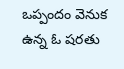ఒప్పందం వెనుక ఉన్న ఓ షరతు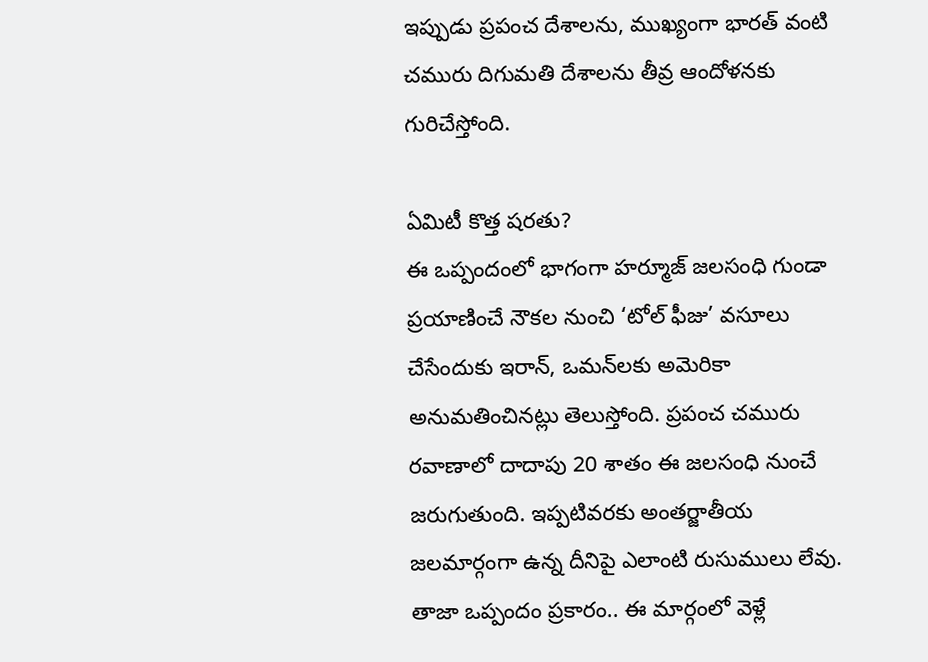ఇప్పుడు ప్రపంచ దేశాలను, ముఖ్యంగా భారత్ వంటి చమురు దిగుమతి దేశాలను తీవ్ర ఆందోళనకు గురిచేస్తోంది.

ఏమిటీ కొత్త షరతు?
ఈ ఒప్పందంలో భాగంగా హర్మూజ్ జలసంధి గుండా ప్రయాణించే నౌకల నుంచి ‘టోల్ ఫీజు’ వసూలు చేసేందుకు ఇరాన్, ఒమన్‌లకు అమెరికా అనుమతించినట్లు తెలుస్తోంది. ప్రపంచ చమురు రవాణాలో దాదాపు 20 శాతం ఈ జలసంధి నుంచే జరుగుతుంది. ఇప్పటివరకు అంతర్జాతీయ జలమార్గంగా ఉన్న దీనిపై ఎలాంటి రుసుములు లేవు. తాజా ఒప్పందం ప్రకారం.. ఈ మార్గంలో వెళ్లే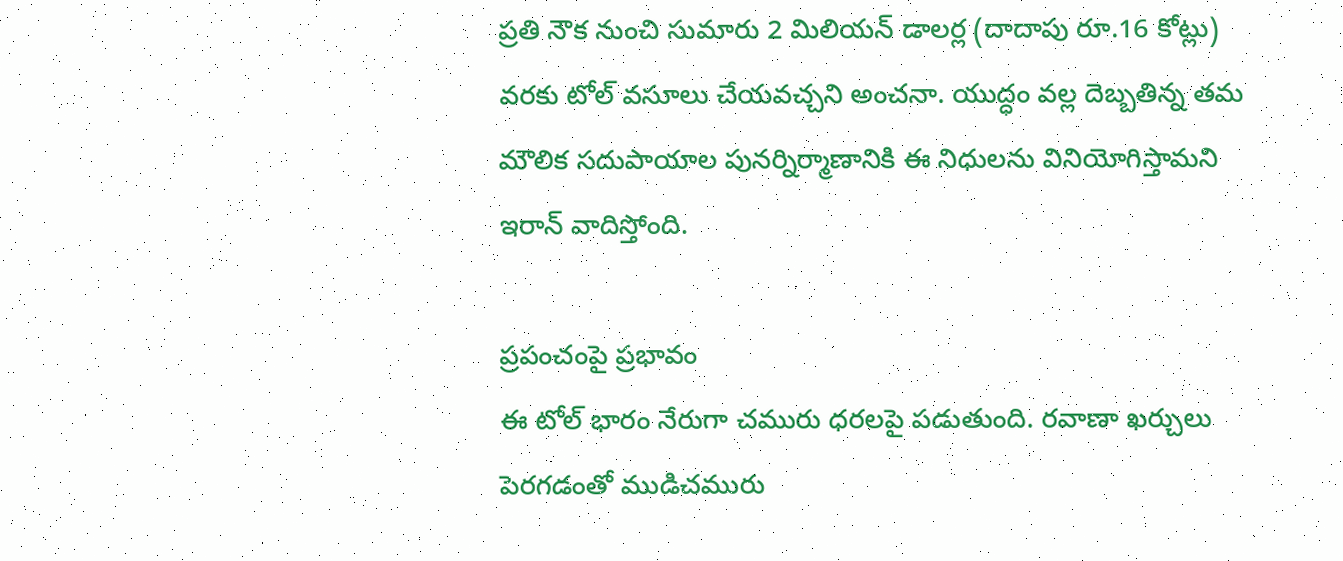ప్రతి నౌక నుంచి సుమారు 2 మిలియన్ డాలర్ల (దాదాపు రూ.16 కోట్లు) వరకు టోల్ వసూలు చేయవచ్చని అంచనా. యుద్ధం వల్ల దెబ్బతిన్న తమ మౌలిక సదుపాయాల పునర్నిర్మాణానికి ఈ నిధులను వినియోగిస్తామని ఇరాన్ వాదిస్తోంది.

ప్రపంచంపై ప్రభావం
ఈ టోల్ భారం నేరుగా చమురు ధరలపై పడుతుంది. రవాణా ఖర్చులు పెరగడంతో ముడిచమురు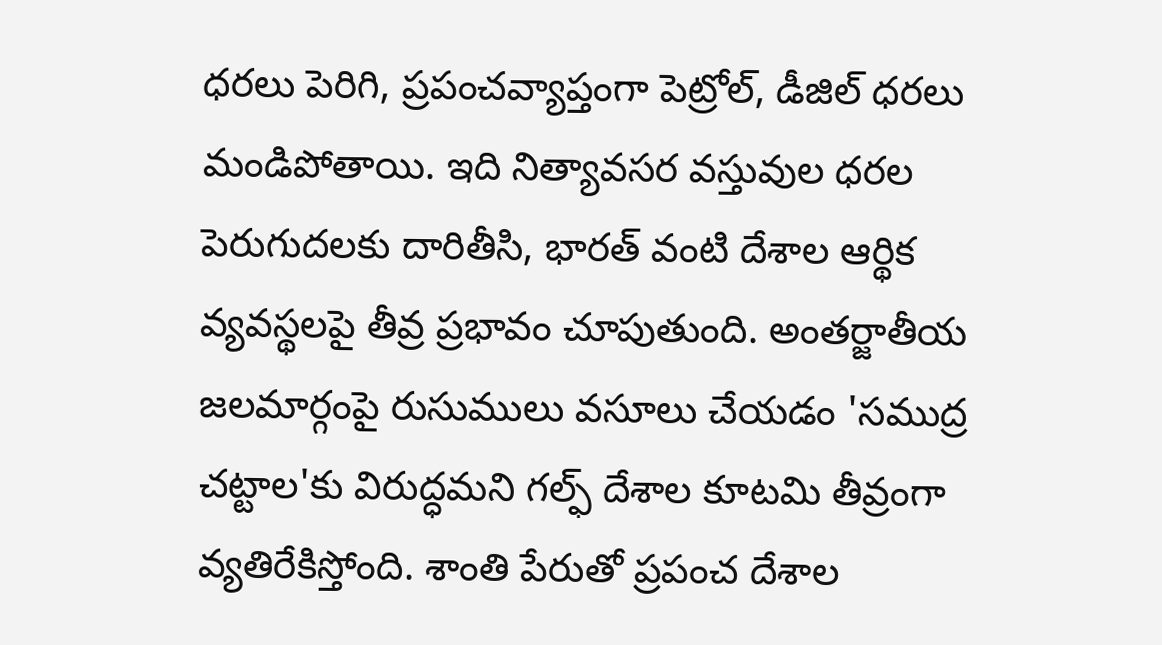ధరలు పెరిగి, ప్రపంచవ్యాప్తంగా పెట్రోల్, డీజిల్ ధరలు మండిపోతాయి. ఇది నిత్యావసర వస్తువుల ధరల పెరుగుదలకు దారితీసి, భారత్ వంటి దేశాల ఆర్థిక వ్యవస్థలపై తీవ్ర ప్రభావం చూపుతుంది. అంతర్జాతీయ జలమార్గంపై రుసుములు వసూలు చేయడం 'సముద్ర చట్టాల'కు విరుద్ధమని గల్ఫ్ దేశాల కూటమి తీవ్రంగా వ్యతిరేకిస్తోంది. శాంతి పేరుతో ప్రపంచ దేశాల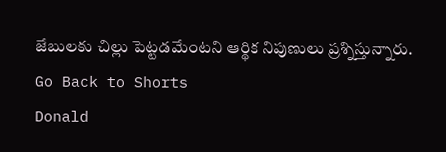జేబులకు చిల్లు పెట్టడమేంటని ఆర్థిక నిపుణులు ప్రశ్నిస్తున్నారు.
Go Back to Shorts
Donald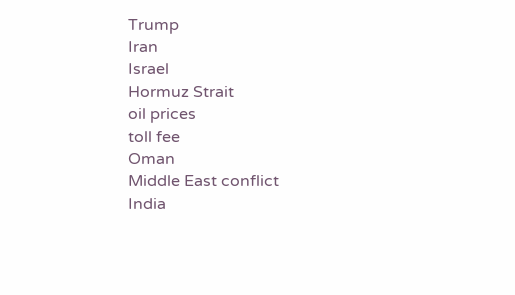Trump
Iran
Israel
Hormuz Strait
oil prices
toll fee
Oman
Middle East conflict
India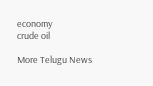economy
crude oil

More Telugu News